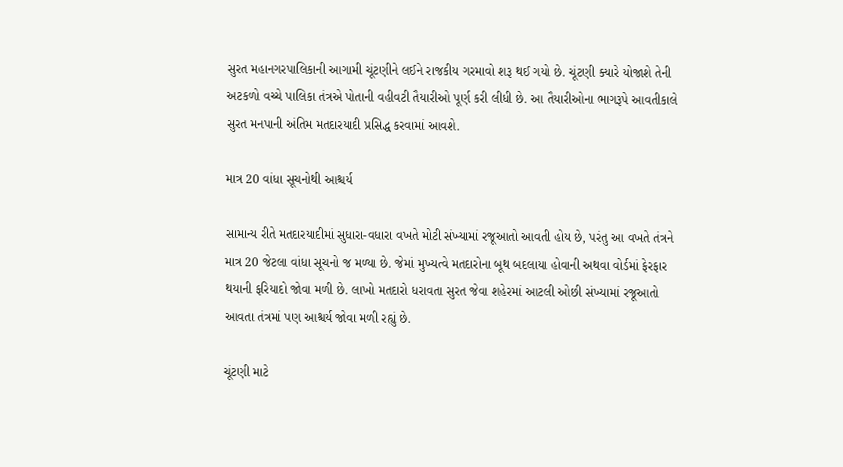સુરત મહાનગરપાલિકાની આગામી ચૂંટણીને લઈને રાજકીય ગરમાવો શરૂ થઈ ગયો છે. ચૂંટણી ક્યારે યોજાશે તેની અટકળો વચ્ચે પાલિકા તંત્રએ પોતાની વહીવટી તૈયારીઓ પૂર્ણ કરી લીધી છે. આ તૈયારીઓના ભાગરૂપે આવતીકાલે સુરત મનપાની અંતિમ મતદારયાદી પ્રસિદ્ધ કરવામાં આવશે.

માત્ર 20 વાંધા સૂચનોથી આશ્ચર્ય

સામાન્ય રીતે મતદારયાદીમાં સુધારા-વધારા વખતે મોટી સંખ્યામાં રજૂઆતો આવતી હોય છે, પરંતુ આ વખતે તંત્રને માત્ર 20 જેટલા વાંધા સૂચનો જ મળ્યા છે. જેમાં મુખ્યત્વે મતદારોના બૂથ બદલાયા હોવાની અથવા વોર્ડમાં ફેરફાર થયાની ફરિયાદો જોવા મળી છે. લાખો મતદારો ધરાવતા સુરત જેવા શહેરમાં આટલી ઓછી સંખ્યામાં રજૂઆતો આવતા તંત્રમાં પણ આશ્ચર્ય જોવા મળી રહ્યું છે.

ચૂંટણી માટે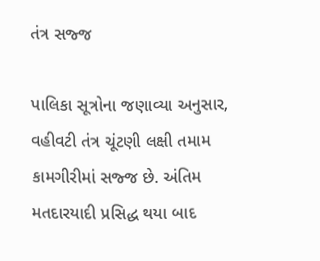તંત્ર સજ્જ

પાલિકા સૂત્રોના જણાવ્યા અનુસાર, વહીવટી તંત્ર ચૂંટણી લક્ષી તમામ કામગીરીમાં સજ્જ છે. અંતિમ મતદારયાદી પ્રસિદ્ધ થયા બાદ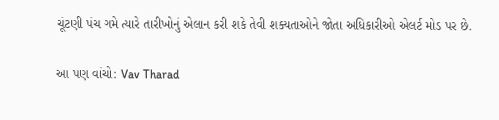ચૂંટણી પંચ ગમે ત્યારે તારીખોનું એલાન કરી શકે તેવી શક્યતાઓને જોતા અધિકારીઓ એલર્ટ મોડ પર છે.

આ પણ વાંચો: Vav Tharad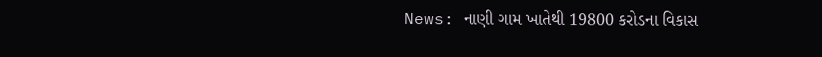News: નાણી ગામ ખાતેથી 19800 કરોડના વિકાસ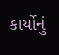કાર્યોનું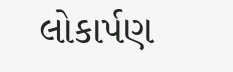લોકાર્પણ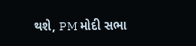થશે, PM મોદી સભા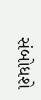સંબોધશે